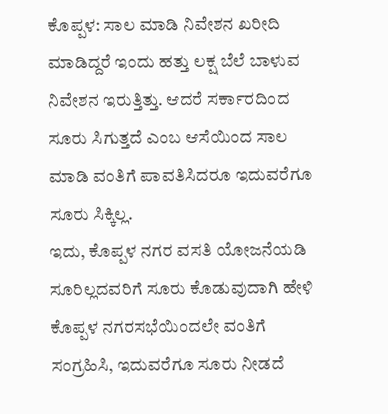ಕೊಪ್ಪಳ: ಸಾಲ ಮಾಡಿ ನಿವೇಶನ ಖರೀದಿ ಮಾಡಿದ್ದರೆ ಇಂದು ಹತ್ತು ಲಕ್ಷ ಬೆಲೆ ಬಾಳುವ ನಿವೇಶನ ಇರುತ್ತಿತ್ತು. ಆದರೆ ಸರ್ಕಾರದಿಂದ ಸೂರು ಸಿಗುತ್ತದೆ ಎಂಬ ಆಸೆಯಿಂದ ಸಾಲ ಮಾಡಿ ವಂತಿಗೆ ಪಾವತಿಸಿದರೂ ಇದುವರೆಗೂ ಸೂರು ಸಿಕ್ಕಿಲ್ಲ.
ಇದು, ಕೊಪ್ಪಳ ನಗರ ವಸತಿ ಯೋಜನೆಯಡಿ ಸೂರಿಲ್ಲದವರಿಗೆ ಸೂರು ಕೊಡುವುದಾಗಿ ಹೇಳಿ ಕೊಪ್ಪಳ ನಗರಸಭೆಯಿಂದಲೇ ವಂತಿಗೆ ಸಂಗ್ರಹಿಸಿ, ಇದುವರೆಗೂ ಸೂರು ನೀಡದೆ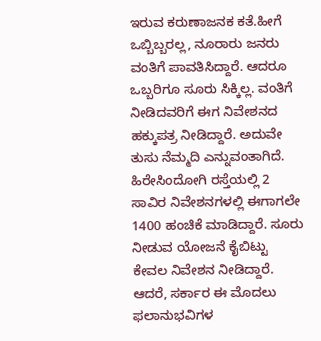ಇರುವ ಕರುಣಾಜನಕ ಕತೆ.ಹೀಗೆ ಒಬ್ಬಿಬ್ಬರಲ್ಲ, ನೂರಾರು ಜನರು ವಂತಿಗೆ ಪಾವತಿಸಿದ್ದಾರೆ. ಆದರೂ ಒಬ್ಬರಿಗೂ ಸೂರು ಸಿಕ್ಕಿಲ್ಲ. ವಂತಿಗೆ ನೀಡಿದವರಿಗೆ ಈಗ ನಿವೇಶನದ ಹಕ್ಕುಪತ್ರ ನೀಡಿದ್ದಾರೆ. ಅದುವೇ ತುಸು ನೆಮ್ಮದಿ ಎನ್ನುವಂತಾಗಿದೆ.
ಹಿರೇಸಿಂದೋಗಿ ರಸ್ತೆಯಲ್ಲಿ 2 ಸಾವಿರ ನಿವೇಶನಗಳಲ್ಲಿ ಈಗಾಗಲೇ 1400 ಹಂಚಿಕೆ ಮಾಡಿದ್ದಾರೆ. ಸೂರು ನೀಡುವ ಯೋಜನೆ ಕೈಬಿಟ್ಟು ಕೇವಲ ನಿವೇಶನ ನೀಡಿದ್ದಾರೆ. ಆದರೆ, ಸರ್ಕಾರ ಈ ಮೊದಲು ಫಲಾನುಭವಿಗಳ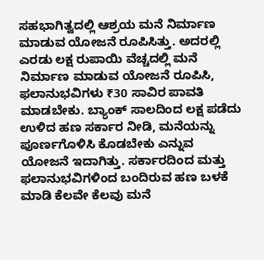ಸಹಭಾಗಿತ್ವದಲ್ಲಿ ಆಶ್ರಯ ಮನೆ ನಿರ್ಮಾಣ ಮಾಡುವ ಯೋಜನೆ ರೂಪಿಸಿತ್ತು. ಅದರಲ್ಲಿ ಎರಡು ಲಕ್ಷ ರುಪಾಯಿ ವೆಚ್ಚದಲ್ಲಿ ಮನೆ ನಿರ್ಮಾಣ ಮಾಡುವ ಯೋಜನೆ ರೂಪಿಸಿ, ಫಲಾನುಭವಿಗಳು ₹30 ಸಾವಿರ ಪಾವತಿ ಮಾಡಬೇಕು. ಬ್ಯಾಂಕ್ ಸಾಲದಿಂದ ಲಕ್ಷ ಪಡೆದು ಉಳಿದ ಹಣ ಸರ್ಕಾರ ನೀಡಿ, ಮನೆಯನ್ನು ಪೂರ್ಣಗೊಳಿಸಿ ಕೊಡಬೇಕು ಎನ್ನುವ ಯೋಜನೆ ಇದಾಗಿತ್ತು. ಸರ್ಕಾರದಿಂದ ಮತ್ತು ಫಲಾನುಭವಿಗಳಿಂದ ಬಂದಿರುವ ಹಣ ಬಳಕೆ ಮಾಡಿ ಕೆಲವೇ ಕೆಲವು ಮನೆ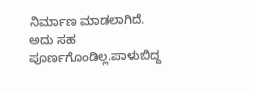ನಿರ್ಮಾಣ ಮಾಡಲಾಗಿದೆ. ಅದು ಸಹ ಪೂರ್ಣಗೊಂಡಿಲ್ಲ.ಪಾಳುಬಿದ್ದ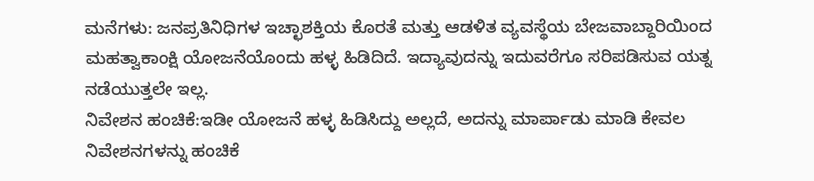ಮನೆಗಳು: ಜನಪ್ರತಿನಿಧಿಗಳ ಇಚ್ಛಾಶಕ್ತಿಯ ಕೊರತೆ ಮತ್ತು ಆಡಳಿತ ವ್ಯವಸ್ಥೆಯ ಬೇಜವಾಬ್ದಾರಿಯಿಂದ ಮಹತ್ವಾಕಾಂಕ್ಷಿ ಯೋಜನೆಯೊಂದು ಹಳ್ಳ ಹಿಡಿದಿದೆ. ಇದ್ಯಾವುದನ್ನು ಇದುವರೆಗೂ ಸರಿಪಡಿಸುವ ಯತ್ನ ನಡೆಯುತ್ತಲೇ ಇಲ್ಲ.
ನಿವೇಶನ ಹಂಚಿಕೆ:ಇಡೀ ಯೋಜನೆ ಹಳ್ಳ ಹಿಡಿಸಿದ್ದು ಅಲ್ಲದೆ, ಅದನ್ನು ಮಾರ್ಪಾಡು ಮಾಡಿ ಕೇವಲ ನಿವೇಶನಗಳನ್ನು ಹಂಚಿಕೆ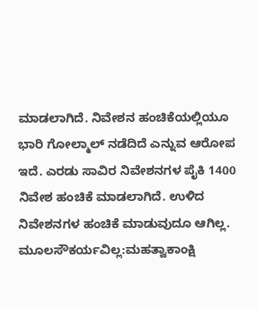ಮಾಡಲಾಗಿದೆ. ನಿವೇಶನ ಹಂಚಿಕೆಯಲ್ಲಿಯೂ ಭಾರಿ ಗೋಲ್ಮಾಲ್ ನಡೆದಿದೆ ಎನ್ನುವ ಆರೋಪ ಇದೆ. ಎರಡು ಸಾವಿರ ನಿವೇಶನಗಳ ಪೈಕಿ 1400 ನಿವೇಶ ಹಂಚಿಕೆ ಮಾಡಲಾಗಿದೆ. ಉಳಿದ ನಿವೇಶನಗಳ ಹಂಚಿಕೆ ಮಾಡುವುದೂ ಆಗಿಲ್ಲ.
ಮೂಲಸೌಕರ್ಯವಿಲ್ಲ:ಮಹತ್ವಾಕಾಂಕ್ಷಿ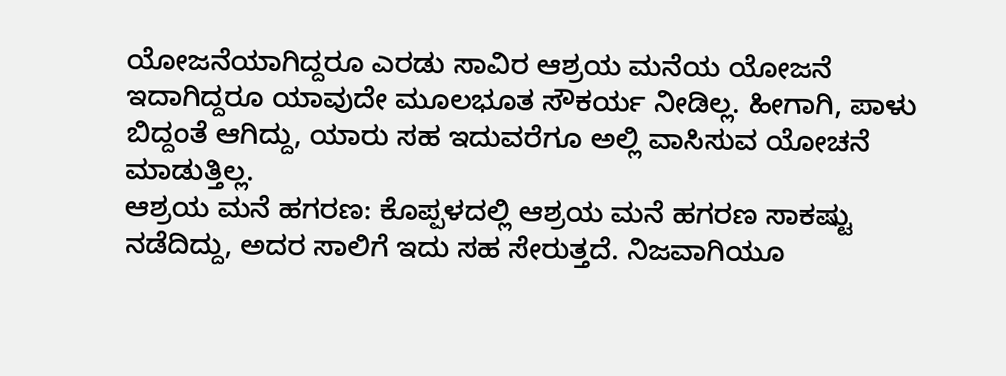ಯೋಜನೆಯಾಗಿದ್ದರೂ ಎರಡು ಸಾವಿರ ಆಶ್ರಯ ಮನೆಯ ಯೋಜನೆ ಇದಾಗಿದ್ದರೂ ಯಾವುದೇ ಮೂಲಭೂತ ಸೌಕರ್ಯ ನೀಡಿಲ್ಲ. ಹೀಗಾಗಿ, ಪಾಳು ಬಿದ್ದಂತೆ ಆಗಿದ್ದು, ಯಾರು ಸಹ ಇದುವರೆಗೂ ಅಲ್ಲಿ ವಾಸಿಸುವ ಯೋಚನೆ ಮಾಡುತ್ತಿಲ್ಲ.
ಆಶ್ರಯ ಮನೆ ಹಗರಣ: ಕೊಪ್ಪಳದಲ್ಲಿ ಆಶ್ರಯ ಮನೆ ಹಗರಣ ಸಾಕಷ್ಟು ನಡೆದಿದ್ದು, ಅದರ ಸಾಲಿಗೆ ಇದು ಸಹ ಸೇರುತ್ತದೆ. ನಿಜವಾಗಿಯೂ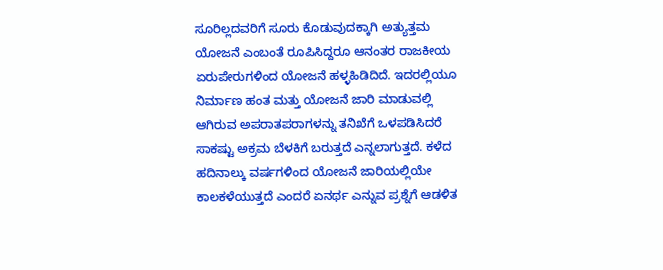ಸೂರಿಲ್ಲದವರಿಗೆ ಸೂರು ಕೊಡುವುದಕ್ಕಾಗಿ ಅತ್ಯುತ್ತಮ ಯೋಜನೆ ಎಂಬಂತೆ ರೂಪಿಸಿದ್ದರೂ ಆನಂತರ ರಾಜಕೀಯ ಏರುಪೇರುಗಳಿಂದ ಯೋಜನೆ ಹಳ್ಳಹಿಡಿದಿದೆ. ಇದರಲ್ಲಿಯೂ ನಿರ್ಮಾಣ ಹಂತ ಮತ್ತು ಯೋಜನೆ ಜಾರಿ ಮಾಡುವಲ್ಲಿ ಆಗಿರುವ ಅಪರಾತಪರಾಗಳನ್ನು ತನಿಖೆಗೆ ಒಳಪಡಿಸಿದರೆ ಸಾಕಷ್ಟು ಅಕ್ರಮ ಬೆಳಕಿಗೆ ಬರುತ್ತದೆ ಎನ್ನಲಾಗುತ್ತದೆ. ಕಳೆದ ಹದಿನಾಲ್ಕು ವರ್ಷಗಳಿಂದ ಯೋಜನೆ ಜಾರಿಯಲ್ಲಿಯೇ ಕಾಲಕಳೆಯುತ್ತದೆ ಎಂದರೆ ಏನರ್ಥ ಎನ್ನುವ ಪ್ರಶ್ನೆಗೆ ಆಡಳಿತ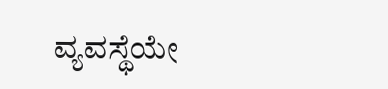ವ್ಯವಸ್ಥೆಯೇ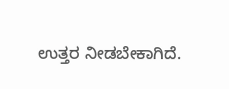ಉತ್ತರ ನೀಡಬೇಕಾಗಿದೆ.